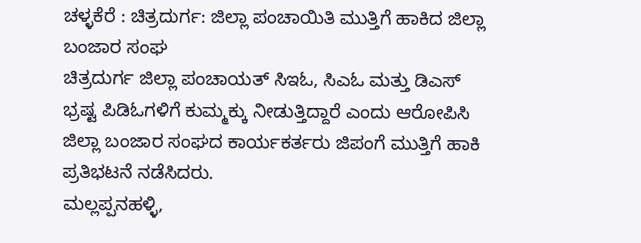ಚಳ್ಳಕೆರೆ : ಚಿತ್ರದುರ್ಗ: ಜಿಲ್ಲಾ ಪಂಚಾಯಿತಿ ಮುತ್ತಿಗೆ ಹಾಕಿದ ಜಿಲ್ಲಾ
ಬಂಜಾರ ಸಂಘ
ಚಿತ್ರದುರ್ಗ ಜಿಲ್ಲಾ ಪಂಚಾಯತ್ ಸಿಇಓ, ಸಿಎಓ ಮತ್ತು ಡಿಎಸ್
ಭ್ರಷ್ಟ ಪಿಡಿಓಗಳಿಗೆ ಕುಮ್ಮಕ್ಕು ನೀಡುತ್ತಿದ್ದಾರೆ ಎಂದು ಆರೋಪಿಸಿ
ಜಿಲ್ಲಾ ಬಂಜಾರ ಸಂಘದ ಕಾರ್ಯಕರ್ತರು ಜಿಪಂಗೆ ಮುತ್ತಿಗೆ ಹಾಕಿ
ಪ್ರತಿಭಟನೆ ನಡೆಸಿದರು.
ಮಲ್ಲಪ್ಪನಹಳ್ಳಿ,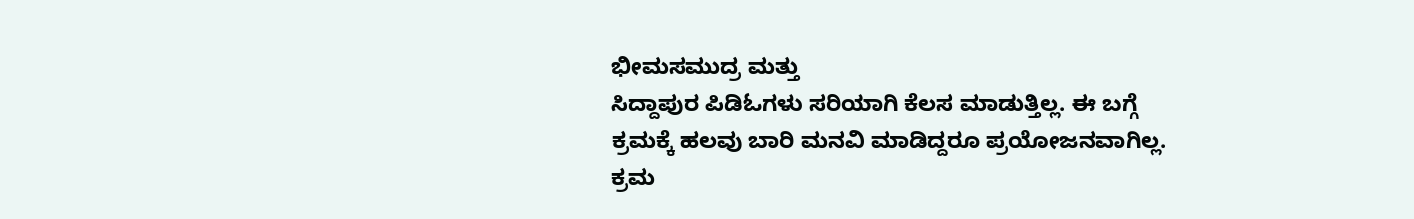ಭೀಮಸಮುದ್ರ ಮತ್ತು
ಸಿದ್ದಾಪುರ ಪಿಡಿಓಗಳು ಸರಿಯಾಗಿ ಕೆಲಸ ಮಾಡುತ್ತಿಲ್ಲ. ಈ ಬಗ್ಗೆ
ಕ್ರಮಕ್ಕೆ ಹಲವು ಬಾರಿ ಮನವಿ ಮಾಡಿದ್ದರೂ ಪ್ರಯೋಜನವಾಗಿಲ್ಲ.
ಕ್ರಮ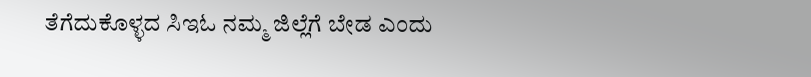ತೆಗೆದುಕೊಳ್ಳದ ಸಿಇಓ ನಮ್ಮ ಜಿಲ್ಲೆಗೆ ಬೇಡ ಎಂದು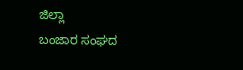ಜಿಲ್ಲಾ
ಬಂಜಾರ ಸಂಘದ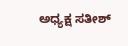ಅಧ್ಯಕ್ಷ ಸತೀಶ್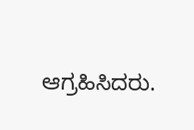ಆಗ್ರಹಿಸಿದರು.